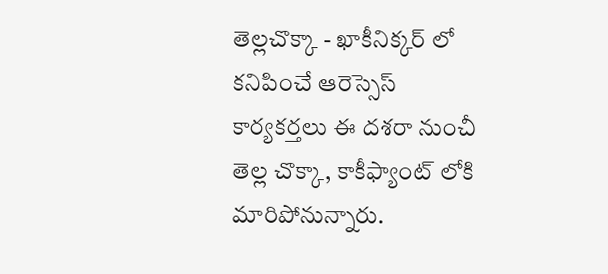తెల్లచొక్కా - ఖాకీనిక్కర్ లో కనిపించే ఆరెస్సెస్ కార్యకర్తలు ఈ దశరా నుంచీ తెల్ల చొక్కా, కాకీఫ్యాంట్ లోకి మారిపోనున్నారు.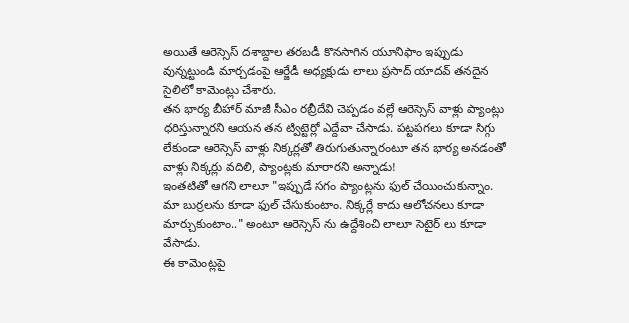అయితే ఆరెస్సెస్ దశాబ్దాల తరబడీ కొనసాగిన యూనిఫాం ఇప్పుడు వున్నట్టుండి మార్చడంపై ఆర్జేడీ అధ్యక్షుడు లాలు ప్రసాద్ యాదవ్ తనదైన సైలిలో కామెంట్లు చేశారు.
తన భార్య బీహార్ మాజీ సీఎం రబ్రీదేవి చెప్పడం వల్లే ఆరెస్సెస్ వాళ్లు ప్యాంట్లు ధరిస్తున్నారని ఆయన తన ట్విట్టెర్లో ఎద్దేవా చేసాడు. పట్టపగలు కూడా సిగ్గు లేకుండా ఆరెస్సెస్ వాళ్లు నిక్కర్లతో తిరుగుతున్నారంటూ తన భార్య అనడంతో వాళ్లు నిక్కర్లు వదిలి, ప్యాంట్లకు మారారని అన్నాడు!
ఇంతటితో ఆగని లాలూ "ఇప్పుడే సగం ప్యాంట్లను ఫుల్ చేయించుకున్నాం. మా బుర్రలను కూడా ఫుల్ చేసుకుంటాం. నిక్కర్లే కాదు ఆలోచనలు కూడా మార్చుకుంటాం.." అంటూ ఆరెస్సెస్ ను ఉద్దేశించి లాలూ సెటైర్ లు కూడా వేసాడు.
ఈ కామెంట్లపై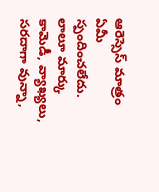ఆరెస్సెస్ మాత్రం ఏమీ స్పందించలేదు.
లాలూ మార్కు కామెడీ, వ్యాఖ్యలు, సరదాగా వున్నా,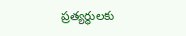ప్రత్యర్థులకు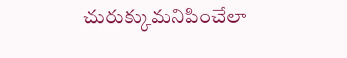చురుక్కుమనిపించేలా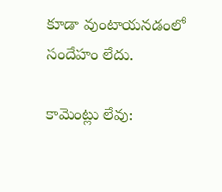కూడా వుంటాయనడంలో సందేహం లేదు.

కామెంట్లు లేవు: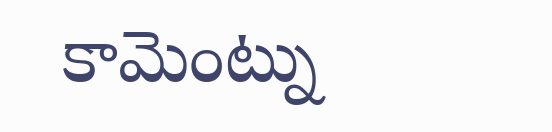కామెంట్ను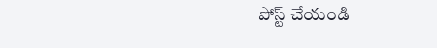పోస్ట్ చేయండి